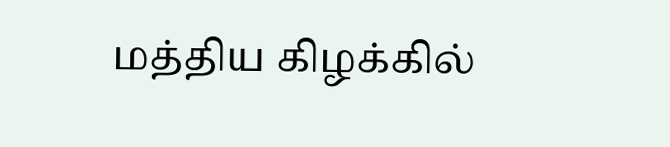மத்திய கிழக்கில்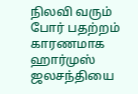நிலவி வரும் போர் பதற்றம் காரணமாக ஹார்முஸ் ஜலசந்தியை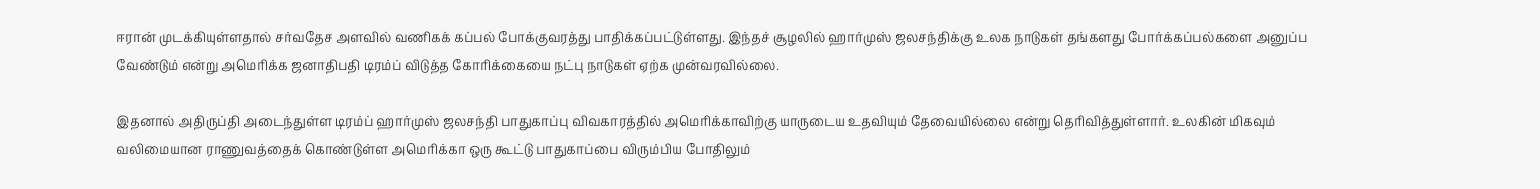ஈரான் முடக்கியுள்ளதால் சர்வதேச அளவில் வணிகக் கப்பல் போக்குவரத்து பாதிக்கப்பட்டுள்ளது. இந்தச் சூழலில் ஹார்முஸ் ஜலசந்திக்கு உலக நாடுகள் தங்களது போர்க்கப்பல்களை அனுப்ப வேண்டும் என்று அமெரிக்க ஜனாதிபதி டிரம்ப் விடுத்த கோரிக்கையை நட்பு நாடுகள் ஏற்க முன்வரவில்லை.

இதனால் அதிருப்தி அடைந்துள்ள டிரம்ப் ஹார்முஸ் ஜலசந்தி பாதுகாப்பு விவகாரத்தில் அமெரிக்காவிற்கு யாருடைய உதவியும் தேவையில்லை என்று தெரிவித்துள்ளார். உலகின் மிகவும் வலிமையான ராணுவத்தைக் கொண்டுள்ள அமெரிக்கா ஒரு கூட்டு பாதுகாப்பை விரும்பிய போதிலும்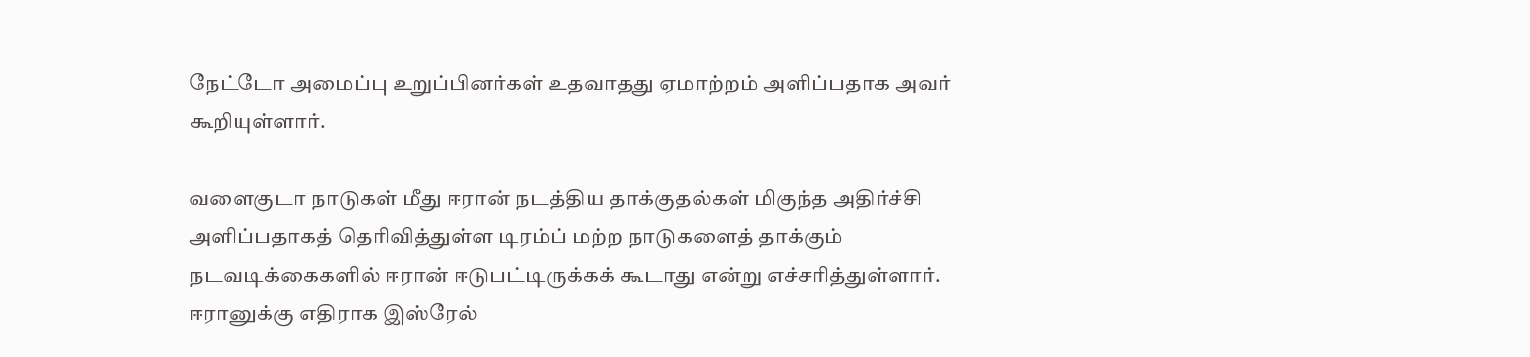நேட்டோ அமைப்பு உறுப்பினர்கள் உதவாதது ஏமாற்றம் அளிப்பதாக அவர் கூறியுள்ளார்.

வளைகுடா நாடுகள் மீது ஈரான் நடத்திய தாக்குதல்கள் மிகுந்த அதிர்ச்சி அளிப்பதாகத் தெரிவித்துள்ள டிரம்ப் மற்ற நாடுகளைத் தாக்கும் நடவடிக்கைகளில் ஈரான் ஈடுபட்டிருக்கக் கூடாது என்று எச்சரித்துள்ளார். ஈரானுக்கு எதிராக இஸ்ரேல்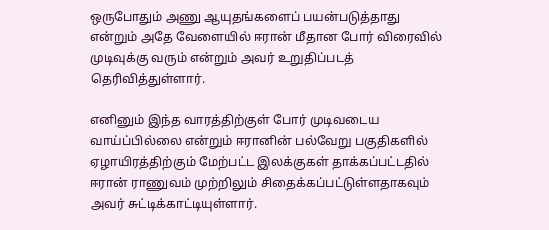ஒருபோதும் அணு ஆயுதங்களைப் பயன்படுத்தாது என்றும் அதே வேளையில் ஈரான் மீதான போர் விரைவில் முடிவுக்கு வரும் என்றும் அவர் உறுதிப்படத் தெரிவித்துள்ளார்.

எனினும் இந்த வாரத்திற்குள் போர் முடிவடைய வாய்ப்பில்லை என்றும் ஈரானின் பல்வேறு பகுதிகளில் ஏழாயிரத்திற்கும் மேற்பட்ட இலக்குகள் தாக்கப்பட்டதில் ஈரான் ராணுவம் முற்றிலும் சிதைக்கப்பட்டுள்ளதாகவும் அவர் சுட்டிக்காட்டியுள்ளார்.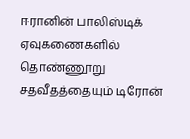ஈரானின் பாலிஸ்டிக் ஏவுகணைகளில் தொண்ணூறு சதவீதத்தையும் டிரோன்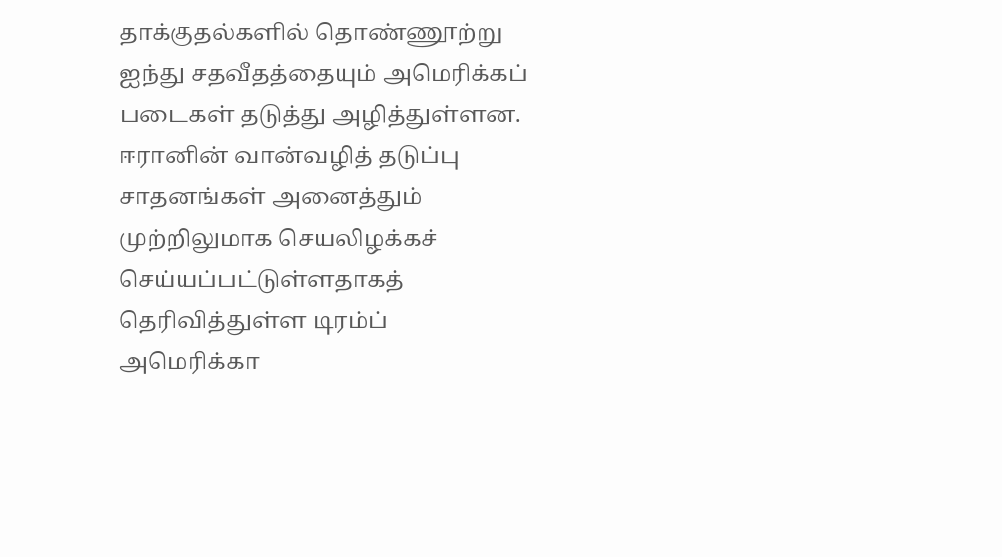தாக்குதல்களில் தொண்ணூற்று ஐந்து சதவீதத்தையும் அமெரிக்கப் படைகள் தடுத்து அழித்துள்ளன. ஈரானின் வான்வழித் தடுப்பு சாதனங்கள் அனைத்தும் முற்றிலுமாக செயலிழக்கச் செய்யப்பட்டுள்ளதாகத் தெரிவித்துள்ள டிரம்ப் அமெரிக்கா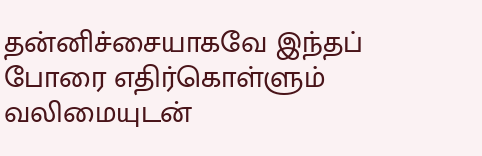தன்னிச்சையாகவே இந்தப் போரை எதிர்கொள்ளும் வலிமையுடன்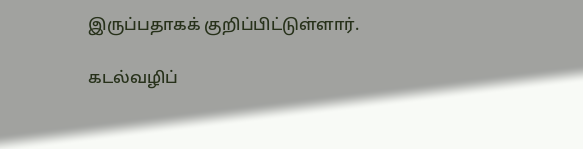இருப்பதாகக் குறிப்பிட்டுள்ளார்.

கடல்வழிப்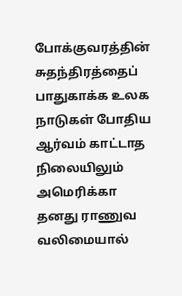போக்குவரத்தின் சுதந்திரத்தைப் பாதுகாக்க உலக நாடுகள் போதிய ஆர்வம் காட்டாத நிலையிலும் அமெரிக்கா தனது ராணுவ வலிமையால்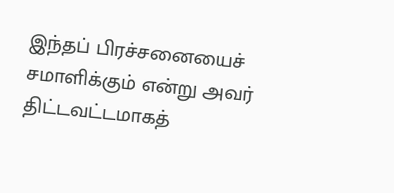இந்தப் பிரச்சனையைச் சமாளிக்கும் என்று அவர் திட்டவட்டமாகத்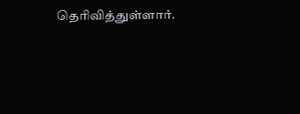தெரிவித்துள்ளார்.